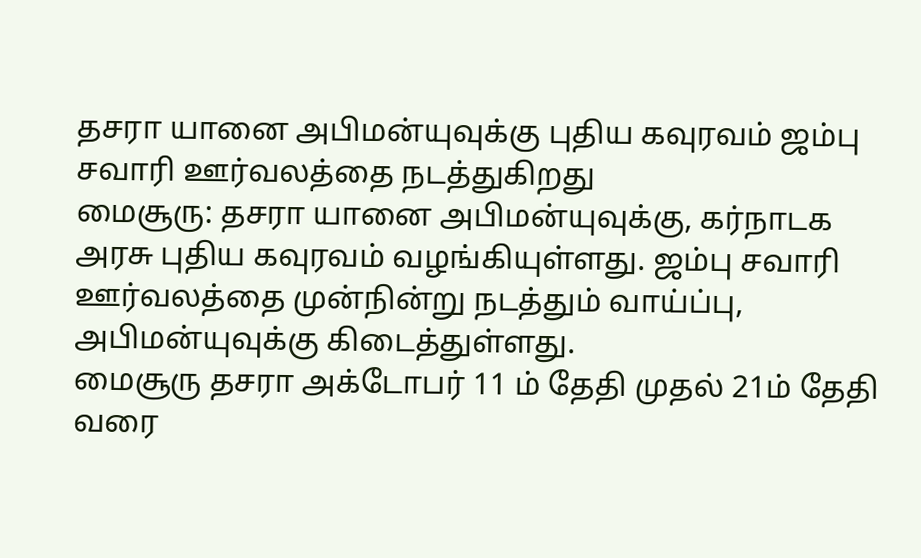தசரா யானை அபிமன்யுவுக்கு புதிய கவுரவம் ஜம்பு சவாரி ஊர்வலத்தை நடத்துகிறது
மைசூரு: தசரா யானை அபிமன்யுவுக்கு, கர்நாடக அரசு புதிய கவுரவம் வழங்கியுள்ளது. ஜம்பு சவாரி ஊர்வலத்தை முன்நின்று நடத்தும் வாய்ப்பு, அபிமன்யுவுக்கு கிடைத்துள்ளது.
மைசூரு தசரா அக்டோபர் 11 ம் தேதி முதல் 21ம் தேதி வரை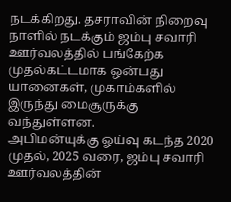நடக்கிறது. தசராவின் நிறைவு நாளில் நடக்கும் ஜம்பு சவாரி ஊர்வலத்தில் பங்கேற்க முதல்கட்டமாக ஒன்பது யானைகள், முகாம்களில் இருந்து மைசூருக்கு வந்துள்ளன.
அபிமன்யுக்கு ஓய்வு கடந்த 2020 முதல், 2025 வரை, ஜம்பு சவாரி ஊர்வலத்தின்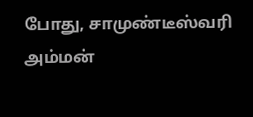போது, சாமுண்டீஸ்வரி அம்மன்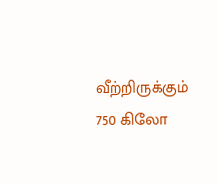வீற்றிருக்கும் 750 கிலோ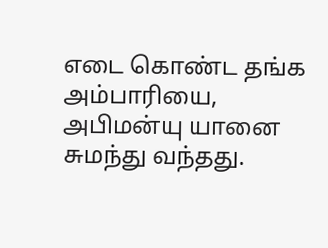எடை கொண்ட தங்க அம்பாரியை, அபிமன்யு யானை சுமந்து வந்தது.